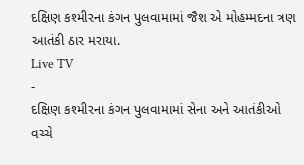દક્ષિણ કશ્મીરના કંગન પુલવામામાં જૈશ એ મોહમ્મદના ત્રણ આતંકી ઠાર મરાયા.
Live TV
-
દક્ષિણ કશ્મીરના કંગન પુલવામામાં સેના અને આતંકીઓ વચ્ચે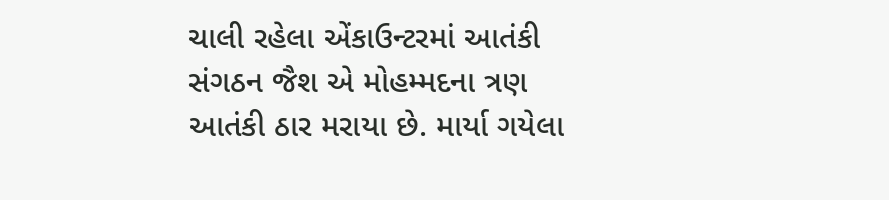ચાલી રહેલા એંકાઉન્ટરમાં આતંકી સંગઠન જૈશ એ મોહમ્મદના ત્રણ આતંકી ઠાર મરાયા છે. માર્યા ગયેલા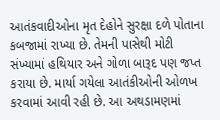આતંકવાદીઓના મૃત દેહોને સુરક્ષા દળે પોતાના કબજામાં રાખ્યા છે. તેમની પાસેથી મોટી સંખ્યામાં હથિયાર અને ગોળા બારૂદ પણ જપ્ત કરાયા છે. માર્યા ગયેલા આતંકીઓની ઓળખ કરવામાં આવી રહી છે. આ અથડામણમાં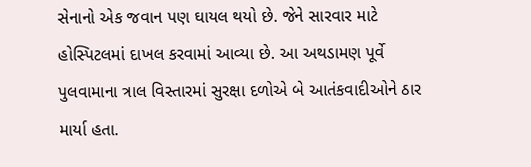સેનાનો એક જવાન પણ ઘાયલ થયો છે. જેને સારવાર માટે હોસ્પિટલમાં દાખલ કરવામાં આવ્યા છે. આ અથડામણ પૂર્વે પુલવામાના ત્રાલ વિસ્તારમાં સુરક્ષા દળોએ બે આતંકવાદીઓને ઠાર માર્યા હતા.